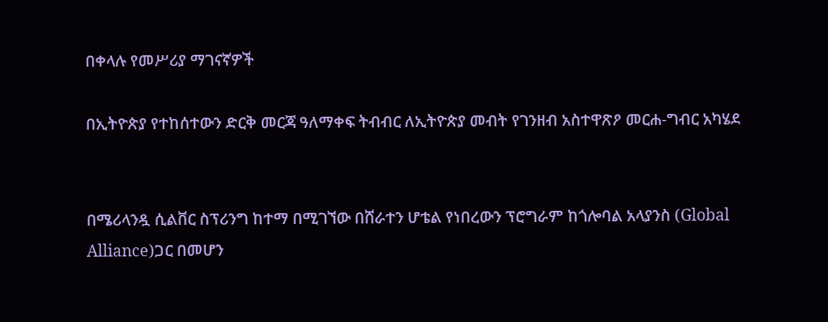በቀላሉ የመሥሪያ ማገናኛዎች

በኢትዮጵያ የተከሰተውን ድርቅ መርጃ ዓለማቀፍ ትብብር ለኢትዮጵያ መብት የገንዘብ አስተዋጽዖ መርሐ-ግብር አካሄደ


በሜሪላንዷ ሲልቨር ስፕሪንግ ከተማ በሚገኘው በሸራተን ሆቴል የነበረውን ፕሮግራም ከጎሎባል አላያንስ (Global Alliance)ጋር በመሆን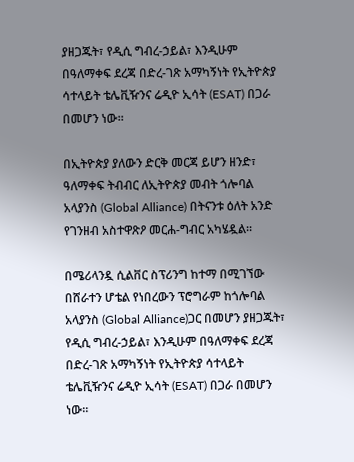ያዘጋጁት፣ የዲሲ ግብረ-ኃይል፣ እንዲሁም በዓለማቀፍ ደረጃ በድረ-ገጽ አማካኝነት የኢትዮጵያ ሳተላይት ቴሌቪዥንና ሬዲዮ ኢሳት (ESAT) በጋራ በመሆን ነው።

በኢትዮጵያ ያለውን ድርቅ መርጃ ይሆን ዘንድ፣ ዓለማቀፍ ትብብር ለኢትዮጵያ መብት ጎሎባል አላያንስ (Global Alliance) በትናንቱ ዕለት አንድ የገንዘብ አስተዋጽዖ መርሐ-ግብር አካሄዷል።

በሜሪላንዷ ሲልቨር ስፕሪንግ ከተማ በሚገኘው በሸራተን ሆቴል የነበረውን ፕሮግራም ከጎሎባል አላያንስ (Global Alliance)ጋር በመሆን ያዘጋጁት፣ የዲሲ ግብረ-ኃይል፣ እንዲሁም በዓለማቀፍ ደረጃ በድረ-ገጽ አማካኝነት የኢትዮጵያ ሳተላይት ቴሌቪዥንና ሬዲዮ ኢሳት (ESAT) በጋራ በመሆን ነው።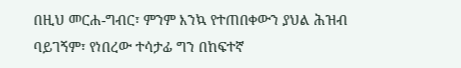በዚህ መርሐ-ግብር፣ ምንም እንኳ የተጠበቀውን ያህል ሕዝብ ባይገኝም፣ የነበረው ተሳታፊ ግን በከፍተኛ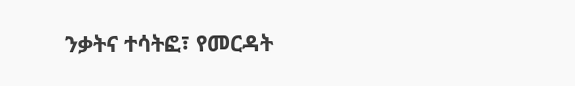ንቃትና ተሳትፎ፣ የመርዳት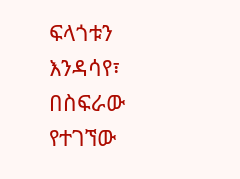ፍላጎቱን እንዳሳየ፣ በስፍራው የተገኘው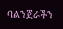ባልንጀራችን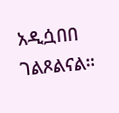አዲሷበበ ገልጾልናል።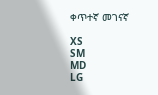ቀጥተኛ መገናኛ

XS
SM
MD
LG